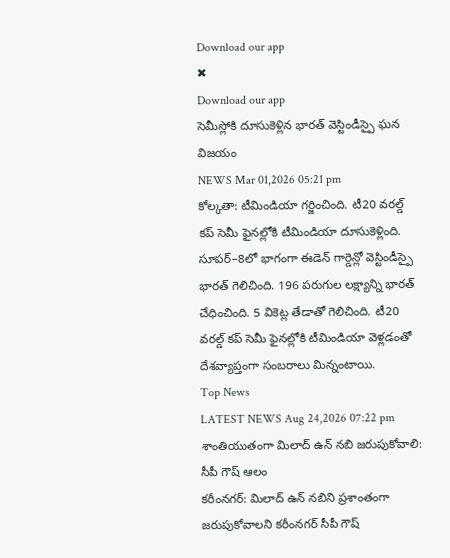Download our app
✖
Download our app
సెమీస్లోకి దూసుకెళ్లిన భారత్ వెస్టిండీస్పై ఘన విజయం
NEWS Mar 01,2026 05:21 pm
కోల్కతా: టీమిండియా గర్జించింది. టీ20 వరల్డ్ కప్ సెమీ ఫైనల్లోకి టీమిండియా దూసుకెళ్లింది. సూపర్–8లో భాగంగా ఈడెన్ గార్డెన్లో వెస్టిండీస్పై భారత్ గెలిచింది. 196 పరుగుల లక్ష్యాన్ని భారత్ చేధించింది. 5 వికెట్ల తేడాతో గెలిచింది. టీ20 వరల్డ్ కప్ సెమీ ఫైనల్లోకి టీమిండియా వెళ్లడంతో దేశవ్యాప్తంగా సంబరాలు మిన్నంటాయి.
Top News
LATEST NEWS Aug 24,2026 07:22 pm
శాంతియుతంగా మిలాద్ ఉన్ నబి జరుపుకోవాలి: సీపీ గౌష్ ఆలం
కరీంనగర్: మిలాద్ ఉన్ నబిని ప్రశాంతంగా జరుపుకోవాలని కరీంనగర్ సీపీ గౌష్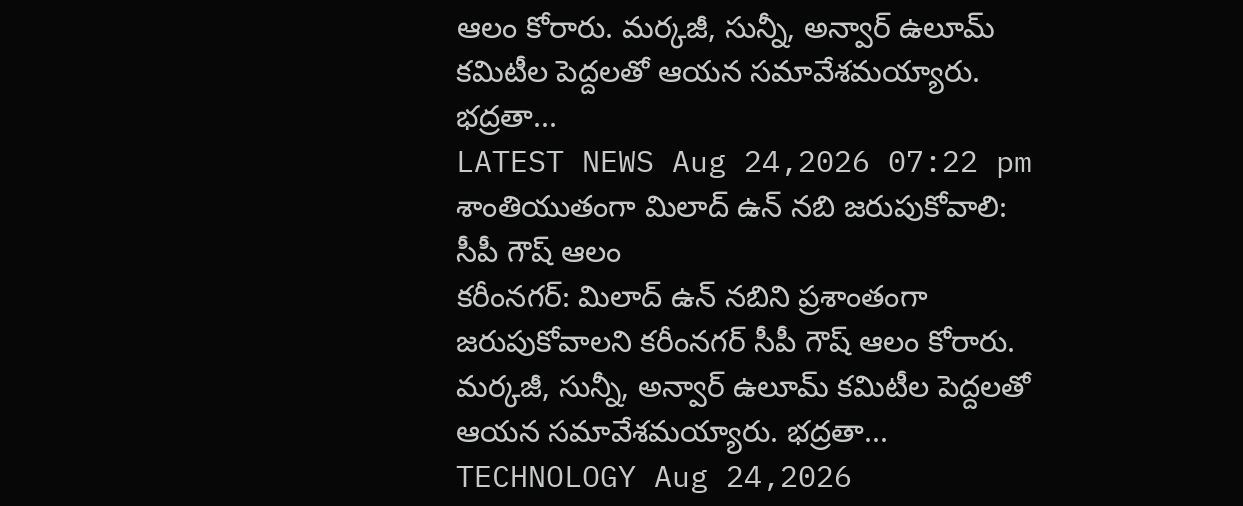ఆలం కోరారు. మర్కజీ, సున్నీ, అన్వార్ ఉలూమ్ కమిటీల పెద్దలతో ఆయన సమావేశమయ్యారు. భద్రతా...
LATEST NEWS Aug 24,2026 07:22 pm
శాంతియుతంగా మిలాద్ ఉన్ నబి జరుపుకోవాలి: సీపీ గౌష్ ఆలం
కరీంనగర్: మిలాద్ ఉన్ నబిని ప్రశాంతంగా జరుపుకోవాలని కరీంనగర్ సీపీ గౌష్ ఆలం కోరారు. మర్కజీ, సున్నీ, అన్వార్ ఉలూమ్ కమిటీల పెద్దలతో ఆయన సమావేశమయ్యారు. భద్రతా...
TECHNOLOGY Aug 24,2026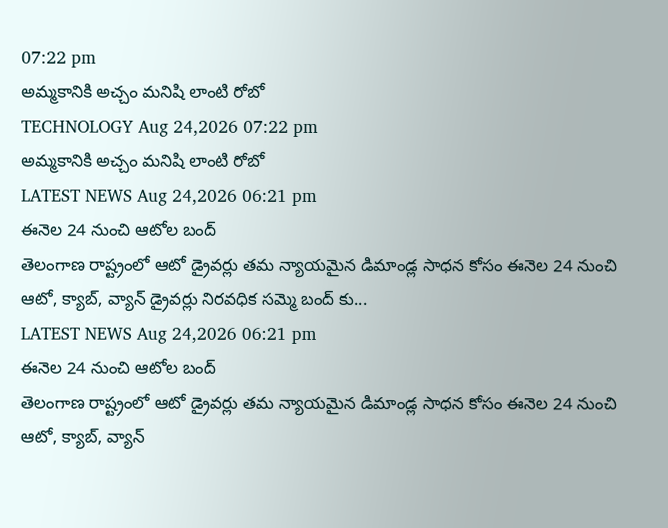07:22 pm
అమ్మకానికి అచ్చం మనిషి లాంటి రోబో
TECHNOLOGY Aug 24,2026 07:22 pm
అమ్మకానికి అచ్చం మనిషి లాంటి రోబో
LATEST NEWS Aug 24,2026 06:21 pm
ఈనెల 24 నుంచి ఆటోల బంద్
తెలంగాణ రాష్ట్రంలో ఆటో డ్రైవర్లు తమ న్యాయమైన డిమాండ్ల సాధన కోసం ఈనెల 24 నుంచి ఆటో, క్యాబ్, వ్యాన్ డ్రైవర్లు నిరవధిక సమ్మె బంద్ కు...
LATEST NEWS Aug 24,2026 06:21 pm
ఈనెల 24 నుంచి ఆటోల బంద్
తెలంగాణ రాష్ట్రంలో ఆటో డ్రైవర్లు తమ న్యాయమైన డిమాండ్ల సాధన కోసం ఈనెల 24 నుంచి ఆటో, క్యాబ్, వ్యాన్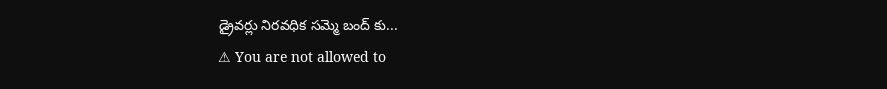డ్రైవర్లు నిరవధిక సమ్మె బంద్ కు...
⚠ You are not allowed to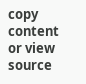copy content or view source